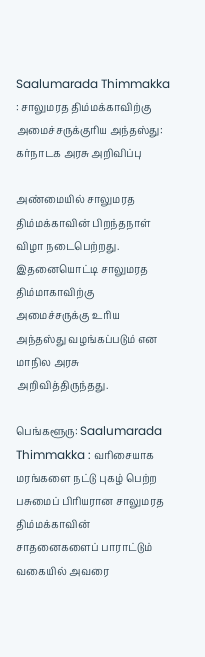Saalumarada Thimmakka : சாலுமரத‌ திம்மக்காவிற்கு அமைச்சருக்குரிய‌ அந்தஸ்து: கர்நாடக அரசு அறிவிப்பு

அண்மையில் சாலுமரத திம்மக்காவின் பிறந்தநாள் விழா நடைபெற்றது. இதனையொட்டி சாலுமரத திம்மாகாவிற்கு அமைச்சருக்கு உரிய‌ அந்தஸ்து வழங்கப்படும் என மாநில அரசு அறிவித்திருந்தது.

பெங்களூரு: Saalumarada Thimmakka : வரிசையாக மரங்களை நட்டு புகழ் பெற்ற பசுமைப் பிரியரான‌ சாலுமரத திம்மக்காவின் சாதனைகளைப் பாராட்டும் வகையில் அவரை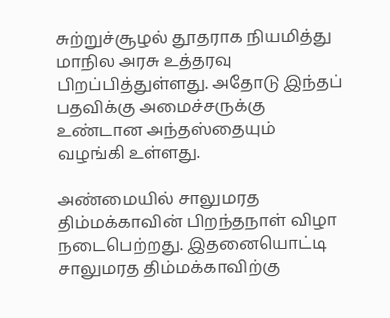சுற்றுச்சூழல் தூதராக நியமித்து மாநில அரசு உத்தரவு பிறப்பித்துள்ளது. அதோடு இந்தப் பதவிக்கு அமைச்சருக்கு உண்டான அந்தஸ்தையும் வழங்கி உள்ளது.

அண்மையில் சாலுமரத திம்மக்காவின் பிறந்தநாள் விழா நடைபெற்றது. இதனையொட்டி சாலுமரத திம்மக்காவிற்கு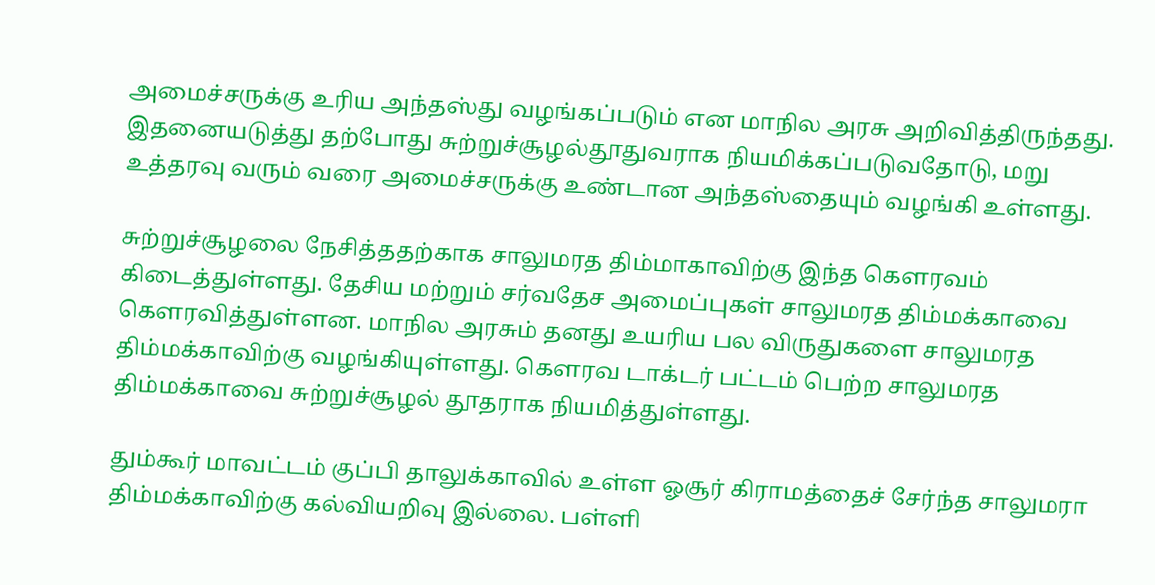அமைச்சருக்கு உரிய‌ அந்தஸ்து வழங்கப்படும் என மாநில அரசு அறிவித்திருந்தது. இதனையடுத்து தற்போது சுற்றுச்சூழல்தூதுவராக நியமிக்கப்படுவதோடு, மறு உத்தரவு வரும் வரை அமைச்சருக்கு உண்டான அந்தஸ்தையும் வழங்கி உள்ளது.

சுற்றுச்சூழலை நேசித்த‌தற்காக‌ சாலுமரத திம்மாகாவிற்கு இந்த‌ கௌரவம் கிடைத்துள்ளது. தேசிய மற்றும் சர்வதேச அமைப்புகள் சாலுமரத திம்மக்காவை கௌரவித்துள்ளன. மாநில அரசும் தனது உயரிய பல விருதுகளை சாலுமரத திம்மக்காவிற்கு வழங்கியுள்ளது. கௌரவ டாக்டர் பட்டம் பெற்ற சாலுமரத திம்மக்காவை சுற்றுச்சூழல் தூதராக நியமித்துள்ளது.

தும்கூர் மாவட்டம் குப்பி தாலுக்காவில் உள்ள ஓசூர் கிராமத்தைச் சேர்ந்த சாலுமரா திம்மக்காவிற்கு கல்வியறிவு இல்லை. பள்ளி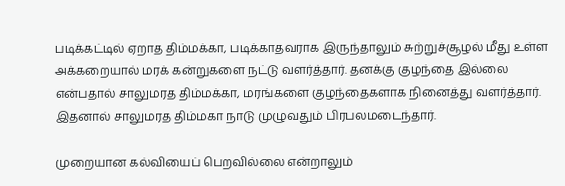படிக்கட்டில் ஏறாத திம்மக்கா, படிக்காதவராக இருந்தாலும் சுற்றுச்சூழல் மீது உள்ள அக்கறையால் மரக் கன்றுகளை நட்டு வளர்த்தார். தனக்கு குழந்தை இல்லை என்பதால் சாலுமரத திம்மக்கா, மரங்களை குழந்தைகளாக நினைத்து வளர்த்தார். இதனால் சாலுமரத திம்மகா நாடு முழுவதும் பிரபலமடைந்தார்.

முறையான கல்வியைப் பெறவில்லை என்றாலும்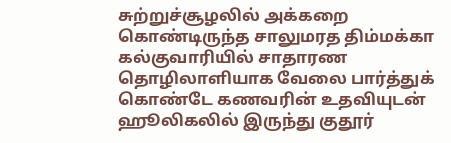சுற்றுச்சூழலில் அக்கறை கொண்டிருந்த சாலுமரத திம்மக்கா கல்குவாரியில் சாதாரண தொழிலாளியாக வேலை பார்த்துக் கொண்டே கணவரின் உதவியுடன் ஹூலிகலில் இருந்து குதூர்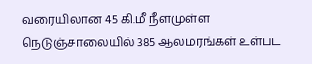வரையிலான‌ 45 கி.மீ நீளமுள்ள நெடுஞ்சாலையில் 385 ஆலமரங்கள் உள்பட‌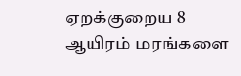ஏறக்குறைய 8 ஆயிரம் மரங்களை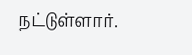நட்டுள்ளார்.